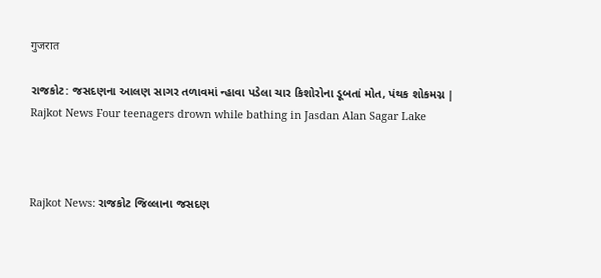गुजरात

રાજકોટ: જસદણના આલણ સાગર તળાવમાં ન્હાવા પડેલા ચાર કિશોરોના ડૂબતાં મોત, પંથક શોકમગ્ન | Rajkot News Four teenagers drown while bathing in Jasdan Alan Sagar Lake



Rajkot News: રાજકોટ જિલ્લાના જસદણ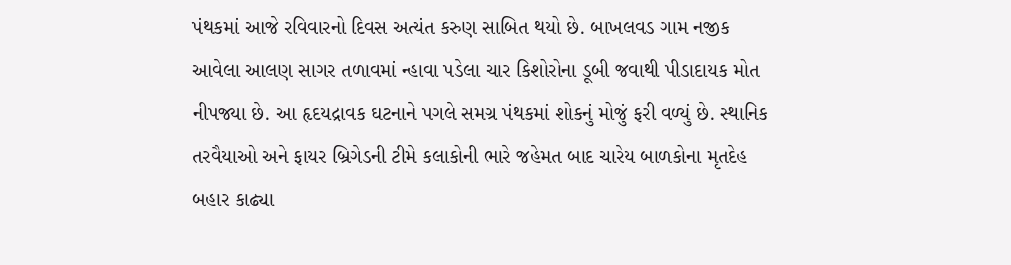પંથકમાં આજે રવિવારનો દિવસ અત્યંત કરુણ સાબિત થયો છે. બાખલવડ ગામ નજીક આવેલા આલણ સાગર તળાવમાં ન્હાવા પડેલા ચાર કિશોરોના ડૂબી જવાથી પીડાદાયક મોત નીપજ્યા છે. આ હૃદયદ્રાવક ઘટનાને પગલે સમગ્ર પંથકમાં શોકનું મોજું ફરી વળ્યું છે. સ્થાનિક તરવૈયાઓ અને ફાયર બ્રિગેડની ટીમે કલાકોની ભારે જહેમત બાદ ચારેય બાળકોના મૃતદેહ બહાર કાઢ્યા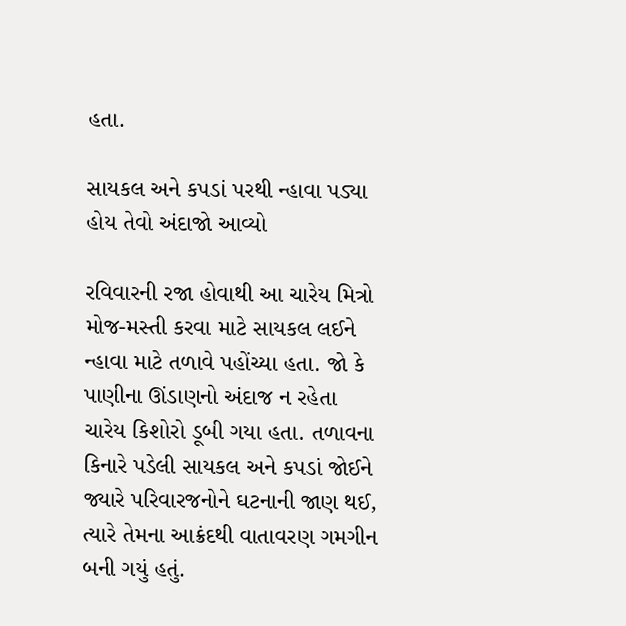હતા.

સાયકલ અને કપડાં પરથી ન્હાવા પડ્યા હોય તેવો અંદાજો આવ્યો

રવિવારની રજા હોવાથી આ ચારેય મિત્રો મોજ-મસ્તી કરવા માટે સાયકલ લઈને ન્હાવા માટે તળાવે પહોંચ્યા હતા. જો કે પાણીના ઊંડાણનો અંદાજ ન રહેતા ચારેય કિશોરો ડૂબી ગયા હતા. તળાવના કિનારે પડેલી સાયકલ અને કપડાં જોઈને જ્યારે પરિવારજનોને ઘટનાની જાણ થઈ, ત્યારે તેમના આક્રંદથી વાતાવરણ ગમગીન બની ગયું હતું.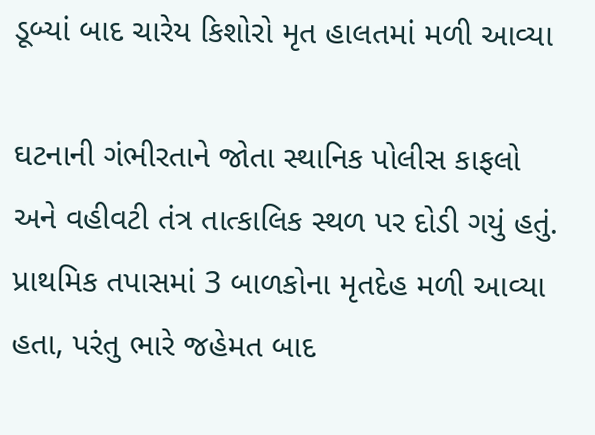ડૂબ્યાં બાદ ચારેય કિશોરો મૃત હાલતમાં મળી આવ્યા

ઘટનાની ગંભીરતાને જોતા સ્થાનિક પોલીસ કાફલો અને વહીવટી તંત્ર તાત્કાલિક સ્થળ પર દોડી ગયું હતું. પ્રાથમિક તપાસમાં 3 બાળકોના મૃતદેહ મળી આવ્યા હતા, પરંતુ ભારે જહેમત બાદ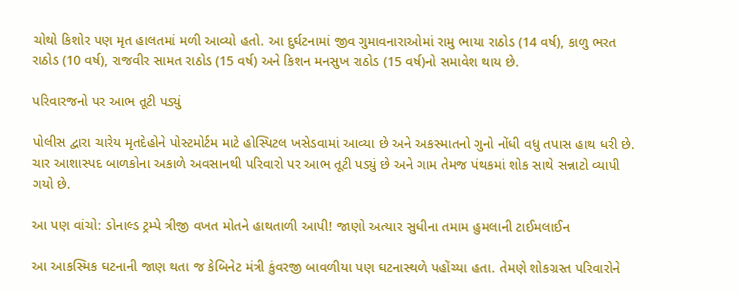ચોથો કિશોર પણ મૃત હાલતમાં મળી આવ્યો હતો. આ દુર્ઘટનામાં જીવ ગુમાવનારાઓમાં રામુ ભાયા રાઠોડ (14 વર્ષ), કાળુ ભરત રાઠોડ (10 વર્ષ), રાજવીર સામત રાઠોડ (15 વર્ષ) અને કિશન મનસુખ રાઠોડ (15 વર્ષ)નો સમાવેશ થાય છે.

પરિવારજનો પર આભ તૂટી પડ્યું

પોલીસ દ્વારા ચારેય મૃતદેહોને પોસ્ટમોર્ટમ માટે હોસ્પિટલ ખસેડવામાં આવ્યા છે અને અકસ્માતનો ગુનો નોંધી વધુ તપાસ હાથ ધરી છે. ચાર આશાસ્પદ બાળકોના અકાળે અવસાનથી પરિવારો પર આભ તૂટી પડ્યું છે અને ગામ તેમજ પંથકમાં શોક સાથે સન્નાટો વ્યાપી ગયો છે.

આ પણ વાંચો: ડોનાલ્ડ ટ્રમ્પે ત્રીજી વખત મોતને હાથતાળી આપી! જાણો અત્યાર સુધીના તમામ હુમલાની ટાઈમલાઈન

આ આકસ્મિક ઘટનાની જાણ થતા જ કેબિનેટ મંત્રી કુંવરજી બાવળીયા પણ ઘટનાસ્થળે પહોંચ્યા હતા. તેમણે શોકગ્રસ્ત પરિવારોને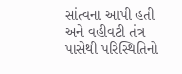સાંત્વના આપી હતી અને વહીવટી તંત્ર પાસેથી પરિસ્થિતિનો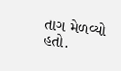તાગ મેળવ્યો હતો.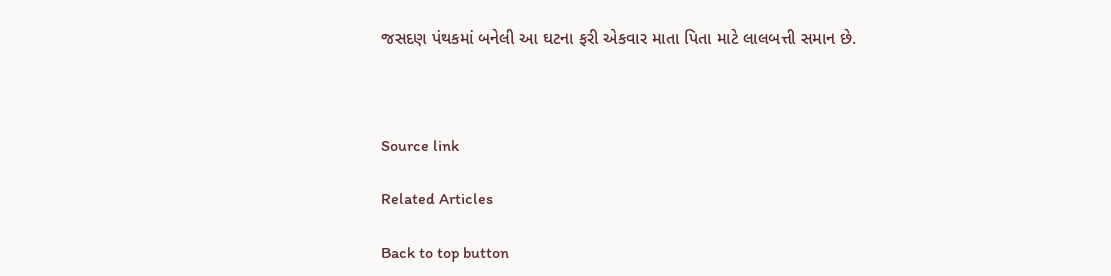જસદણ પંથકમાં બનેલી આ ઘટના ફરી એકવાર માતા પિતા માટે લાલબત્તી સમાન છે.



Source link

Related Articles

Back to top button